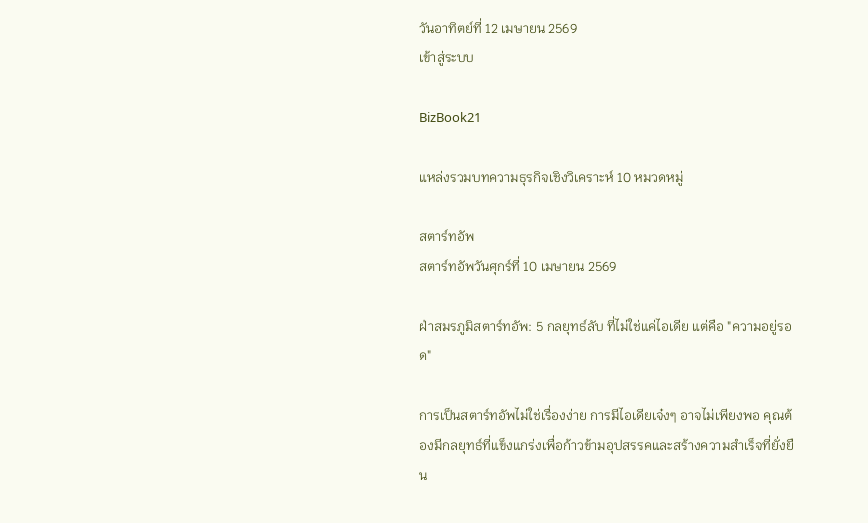วันอาทิตย์ที่ 12 เมษายน 2569
เข้าสู่ระบบ

BizBook21

แหล่งรวมบทความธุรกิจเชิงวิเคราะห์ 10 หมวดหมู่

สตาร์ทอัพ
สตาร์ทอัพวันศุกร์ที่ 10 เมษายน 2569

ฝ่าสมรภูมิสตาร์ทอัพ: 5 กลยุทธ์ลับ ที่ไม่ใช่แค่ไอเดีย แต่คือ "ความอยู่รอด"

การเป็นสตาร์ทอัพไม่ใช่เรื่องง่าย การมีไอเดียเจ๋งๆ อาจไม่เพียงพอ คุณต้องมีกลยุทธ์ที่แข็งแกร่งเพื่อก้าวข้ามอุปสรรคและสร้างความสำเร็จที่ยั่งยืน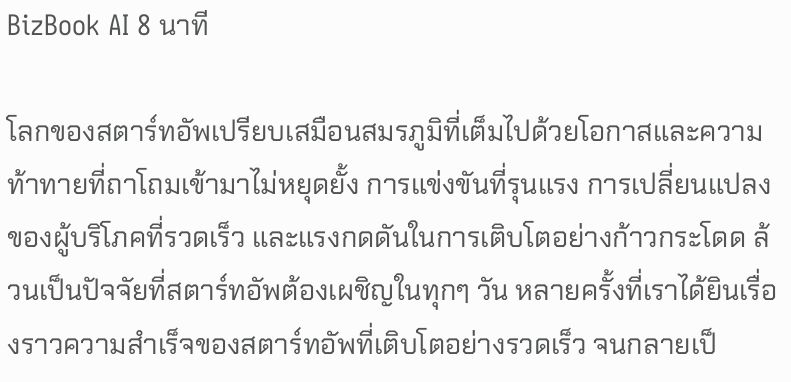BizBook AI 8 นาที

โลกของสตาร์ทอัพเปรียบเสมือนสมรภูมิที่เต็มไปด้วยโอกาสและความท้าทายที่ถาโถมเข้ามาไม่หยุดยั้ง การแข่งขันที่รุนแรง การเปลี่ยนแปลงของผู้บริโภคที่รวดเร็ว และแรงกดดันในการเติบโตอย่างก้าวกระโดด ล้วนเป็นปัจจัยที่สตาร์ทอัพต้องเผชิญในทุกๆ วัน หลายครั้งที่เราได้ยินเรื่องราวความสำเร็จของสตาร์ทอัพที่เติบโตอย่างรวดเร็ว จนกลายเป็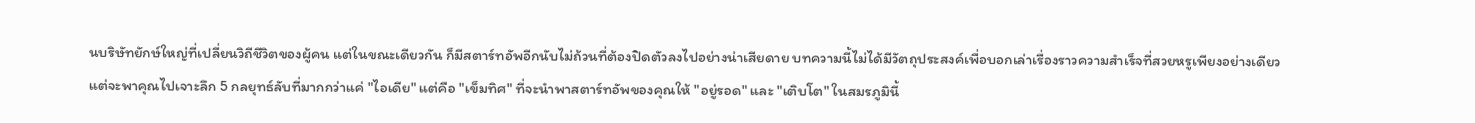นบริษัทยักษ์ใหญ่ที่เปลี่ยนวิถีชีวิตของผู้คน แต่ในขณะเดียวกัน ก็มีสตาร์ทอัพอีกนับไม่ถ้วนที่ต้องปิดตัวลงไปอย่างน่าเสียดาย บทความนี้ไม่ได้มีวัตถุประสงค์เพื่อบอกเล่าเรื่องราวความสำเร็จที่สวยหรูเพียงอย่างเดียว แต่จะพาคุณไปเจาะลึก 5 กลยุทธ์ลับที่มากกว่าแค่ "ไอเดีย" แต่คือ "เข็มทิศ" ที่จะนำพาสตาร์ทอัพของคุณให้ "อยู่รอด" และ "เติบโต" ในสมรภูมินี้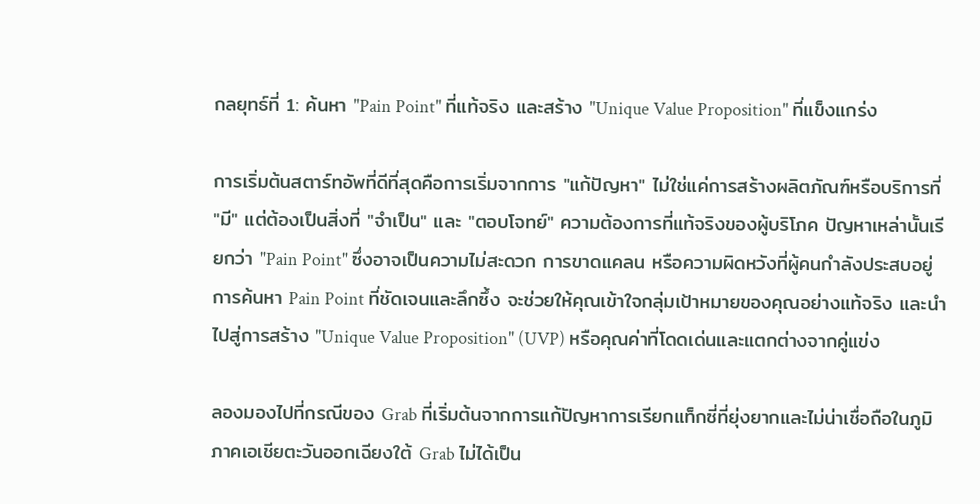กลยุทธ์ที่ 1: ค้นหา "Pain Point" ที่แท้จริง และสร้าง "Unique Value Proposition" ที่แข็งแกร่ง

การเริ่มต้นสตาร์ทอัพที่ดีที่สุดคือการเริ่มจากการ "แก้ปัญหา" ไม่ใช่แค่การสร้างผลิตภัณฑ์หรือบริการที่ "มี" แต่ต้องเป็นสิ่งที่ "จำเป็น" และ "ตอบโจทย์" ความต้องการที่แท้จริงของผู้บริโภค ปัญหาเหล่านั้นเรียกว่า "Pain Point" ซึ่งอาจเป็นความไม่สะดวก การขาดแคลน หรือความผิดหวังที่ผู้คนกำลังประสบอยู่ การค้นหา Pain Point ที่ชัดเจนและลึกซึ้ง จะช่วยให้คุณเข้าใจกลุ่มเป้าหมายของคุณอย่างแท้จริง และนำไปสู่การสร้าง "Unique Value Proposition" (UVP) หรือคุณค่าที่โดดเด่นและแตกต่างจากคู่แข่ง

ลองมองไปที่กรณีของ Grab ที่เริ่มต้นจากการแก้ปัญหาการเรียกแท็กซี่ที่ยุ่งยากและไม่น่าเชื่อถือในภูมิภาคเอเชียตะวันออกเฉียงใต้ Grab ไม่ได้เป็น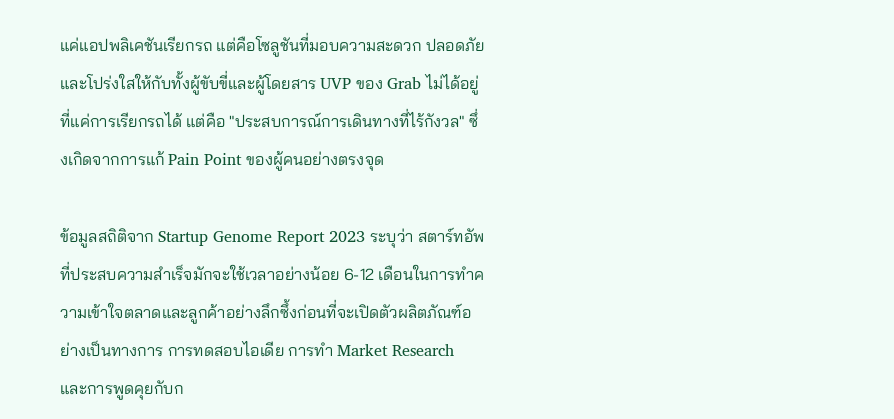แค่แอปพลิเคชันเรียกรถ แต่คือโซลูชันที่มอบความสะดวก ปลอดภัย และโปร่งใสให้กับทั้งผู้ขับขี่และผู้โดยสาร UVP ของ Grab ไม่ได้อยู่ที่แค่การเรียกรถได้ แต่คือ "ประสบการณ์การเดินทางที่ไร้กังวล" ซึ่งเกิดจากการแก้ Pain Point ของผู้คนอย่างตรงจุด

ข้อมูลสถิติจาก Startup Genome Report 2023 ระบุว่า สตาร์ทอัพที่ประสบความสำเร็จมักจะใช้เวลาอย่างน้อย 6-12 เดือนในการทำความเข้าใจตลาดและลูกค้าอย่างลึกซึ้งก่อนที่จะเปิดตัวผลิตภัณฑ์อย่างเป็นทางการ การทดสอบไอเดีย การทำ Market Research และการพูดคุยกับก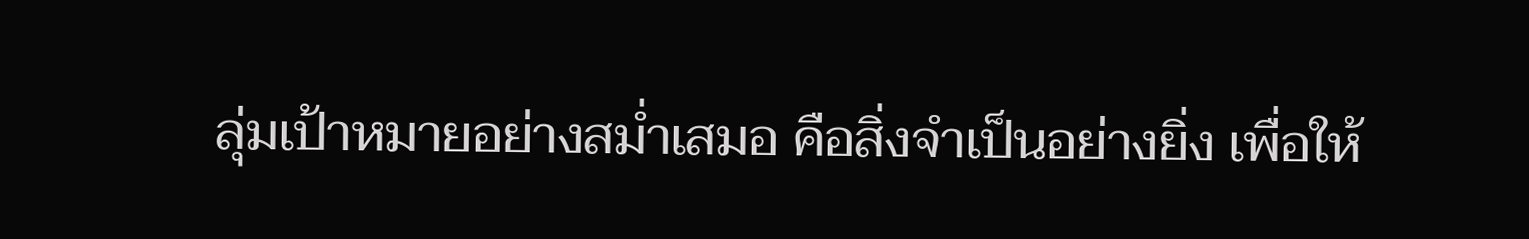ลุ่มเป้าหมายอย่างสม่ำเสมอ คือสิ่งจำเป็นอย่างยิ่ง เพื่อให้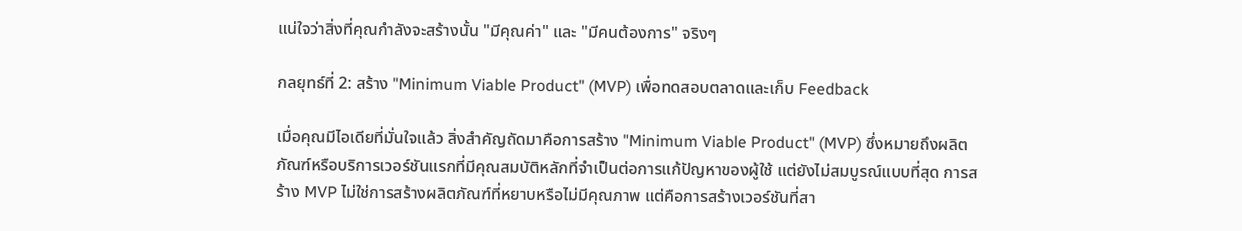แน่ใจว่าสิ่งที่คุณกำลังจะสร้างนั้น "มีคุณค่า" และ "มีคนต้องการ" จริงๆ

กลยุทธ์ที่ 2: สร้าง "Minimum Viable Product" (MVP) เพื่อทดสอบตลาดและเก็บ Feedback

เมื่อคุณมีไอเดียที่มั่นใจแล้ว สิ่งสำคัญถัดมาคือการสร้าง "Minimum Viable Product" (MVP) ซึ่งหมายถึงผลิตภัณฑ์หรือบริการเวอร์ชันแรกที่มีคุณสมบัติหลักที่จำเป็นต่อการแก้ปัญหาของผู้ใช้ แต่ยังไม่สมบูรณ์แบบที่สุด การสร้าง MVP ไม่ใช่การสร้างผลิตภัณฑ์ที่หยาบหรือไม่มีคุณภาพ แต่คือการสร้างเวอร์ชันที่สา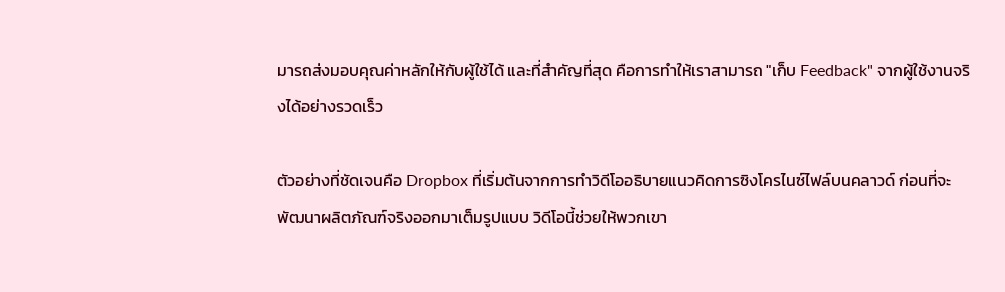มารถส่งมอบคุณค่าหลักให้กับผู้ใช้ได้ และที่สำคัญที่สุด คือการทำให้เราสามารถ "เก็บ Feedback" จากผู้ใช้งานจริงได้อย่างรวดเร็ว

ตัวอย่างที่ชัดเจนคือ Dropbox ที่เริ่มต้นจากการทำวิดีโออธิบายแนวคิดการซิงโครไนซ์ไฟล์บนคลาวด์ ก่อนที่จะพัฒนาผลิตภัณฑ์จริงออกมาเต็มรูปแบบ วิดีโอนี้ช่วยให้พวกเขา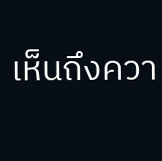เห็นถึงควา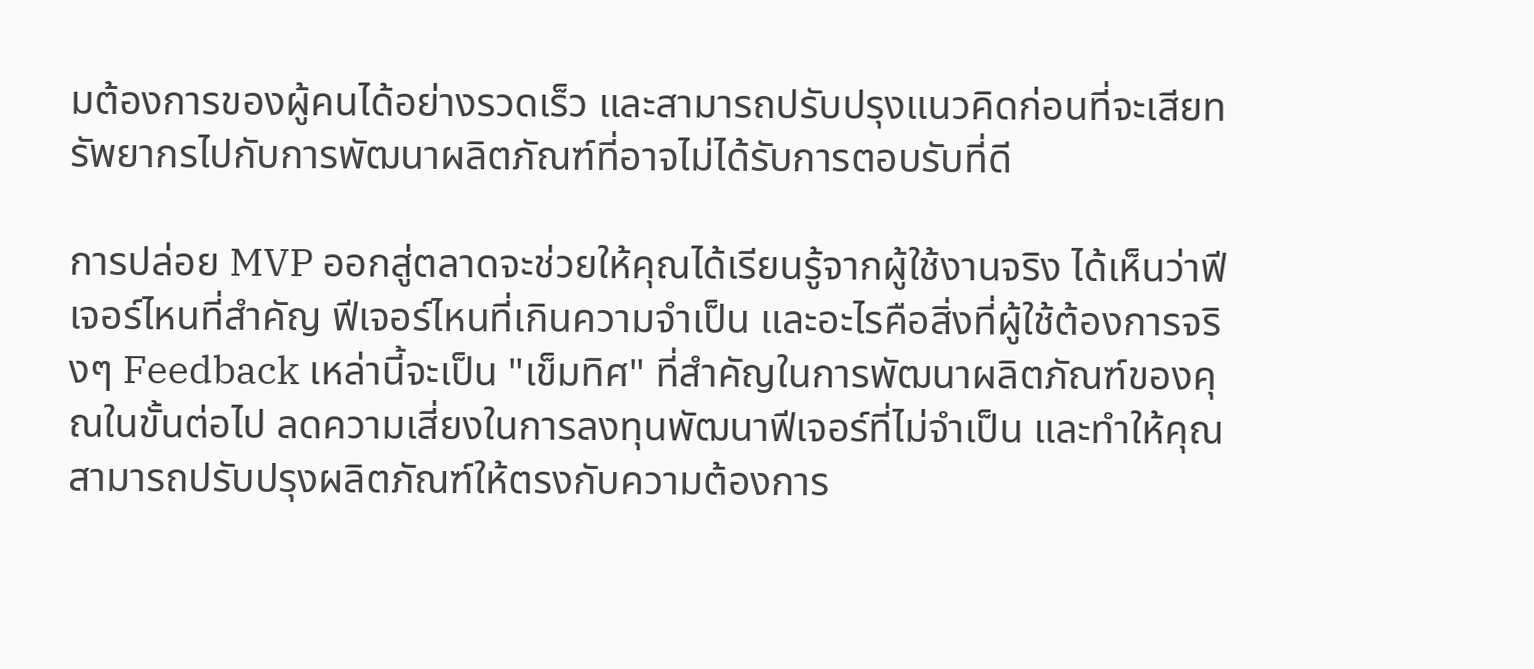มต้องการของผู้คนได้อย่างรวดเร็ว และสามารถปรับปรุงแนวคิดก่อนที่จะเสียทรัพยากรไปกับการพัฒนาผลิตภัณฑ์ที่อาจไม่ได้รับการตอบรับที่ดี

การปล่อย MVP ออกสู่ตลาดจะช่วยให้คุณได้เรียนรู้จากผู้ใช้งานจริง ได้เห็นว่าฟีเจอร์ไหนที่สำคัญ ฟีเจอร์ไหนที่เกินความจำเป็น และอะไรคือสิ่งที่ผู้ใช้ต้องการจริงๆ Feedback เหล่านี้จะเป็น "เข็มทิศ" ที่สำคัญในการพัฒนาผลิตภัณฑ์ของคุณในขั้นต่อไป ลดความเสี่ยงในการลงทุนพัฒนาฟีเจอร์ที่ไม่จำเป็น และทำให้คุณสามารถปรับปรุงผลิตภัณฑ์ให้ตรงกับความต้องการ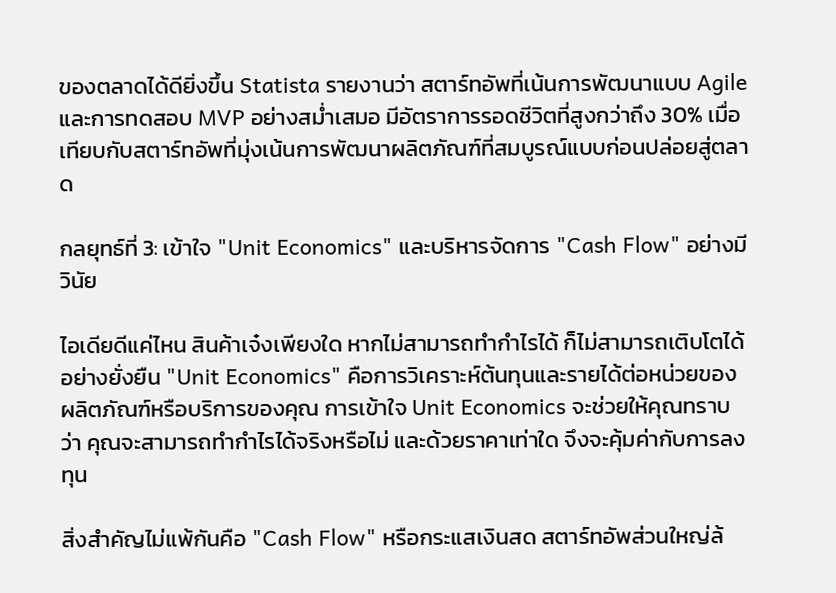ของตลาดได้ดียิ่งขึ้น Statista รายงานว่า สตาร์ทอัพที่เน้นการพัฒนาแบบ Agile และการทดสอบ MVP อย่างสม่ำเสมอ มีอัตราการรอดชีวิตที่สูงกว่าถึง 30% เมื่อเทียบกับสตาร์ทอัพที่มุ่งเน้นการพัฒนาผลิตภัณฑ์ที่สมบูรณ์แบบก่อนปล่อยสู่ตลาด

กลยุทธ์ที่ 3: เข้าใจ "Unit Economics" และบริหารจัดการ "Cash Flow" อย่างมีวินัย

ไอเดียดีแค่ไหน สินค้าเจ๋งเพียงใด หากไม่สามารถทำกำไรได้ ก็ไม่สามารถเติบโตได้อย่างยั่งยืน "Unit Economics" คือการวิเคราะห์ต้นทุนและรายได้ต่อหน่วยของผลิตภัณฑ์หรือบริการของคุณ การเข้าใจ Unit Economics จะช่วยให้คุณทราบว่า คุณจะสามารถทำกำไรได้จริงหรือไม่ และด้วยราคาเท่าใด จึงจะคุ้มค่ากับการลงทุน

สิ่งสำคัญไม่แพ้กันคือ "Cash Flow" หรือกระแสเงินสด สตาร์ทอัพส่วนใหญ่ล้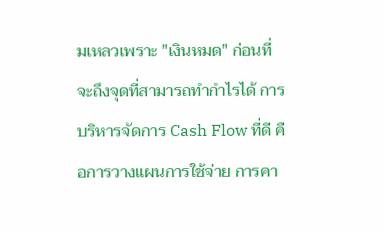มเหลวเพราะ "เงินหมด" ก่อนที่จะถึงจุดที่สามารถทำกำไรได้ การบริหารจัดการ Cash Flow ที่ดี คือการวางแผนการใช้จ่าย การคา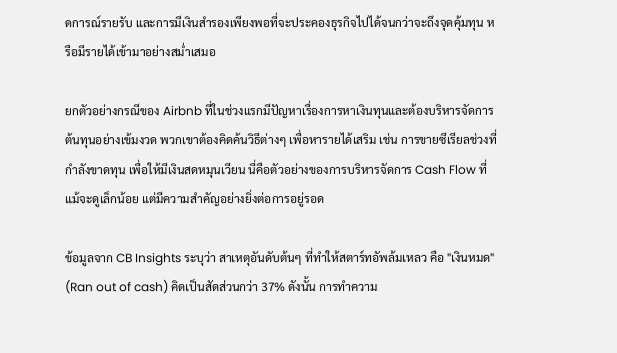ดการณ์รายรับ และการมีเงินสำรองเพียงพอที่จะประคองธุรกิจไปได้จนกว่าจะถึงจุดคุ้มทุน หรือมีรายได้เข้ามาอย่างสม่ำเสมอ

ยกตัวอย่างกรณีของ Airbnb ที่ในช่วงแรกมีปัญหาเรื่องการหาเงินทุนและต้องบริหารจัดการต้นทุนอย่างเข้มงวด พวกเขาต้องคิดค้นวิธีต่างๆ เพื่อหารายได้เสริม เช่น การขายซีเรียลช่วงที่กำลังขาดทุน เพื่อให้มีเงินสดหมุนเวียน นี่คือตัวอย่างของการบริหารจัดการ Cash Flow ที่แม้จะดูเล็กน้อย แต่มีความสำคัญอย่างยิ่งต่อการอยู่รอด

ข้อมูลจาก CB Insights ระบุว่า สาเหตุอันดับต้นๆ ที่ทำให้สตาร์ทอัพล้มเหลว คือ "เงินหมด" (Ran out of cash) คิดเป็นสัดส่วนกว่า 37% ดังนั้น การทำความ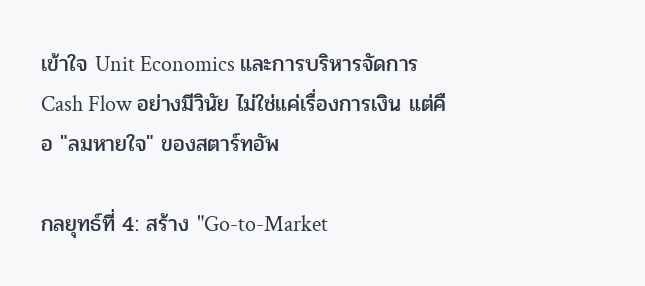เข้าใจ Unit Economics และการบริหารจัดการ Cash Flow อย่างมีวินัย ไม่ใช่แค่เรื่องการเงิน แต่คือ "ลมหายใจ" ของสตาร์ทอัพ

กลยุทธ์ที่ 4: สร้าง "Go-to-Market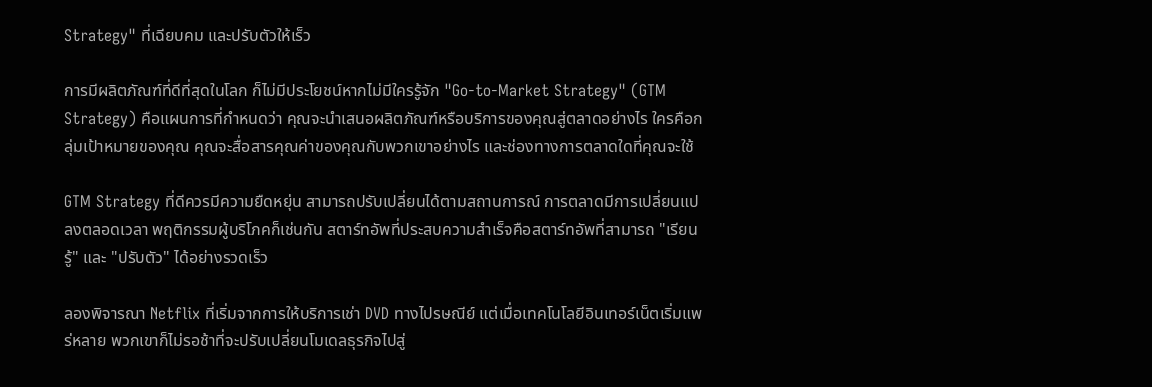Strategy" ที่เฉียบคม และปรับตัวให้เร็ว

การมีผลิตภัณฑ์ที่ดีที่สุดในโลก ก็ไม่มีประโยชน์หากไม่มีใครรู้จัก "Go-to-Market Strategy" (GTM Strategy) คือแผนการที่กำหนดว่า คุณจะนำเสนอผลิตภัณฑ์หรือบริการของคุณสู่ตลาดอย่างไร ใครคือกลุ่มเป้าหมายของคุณ คุณจะสื่อสารคุณค่าของคุณกับพวกเขาอย่างไร และช่องทางการตลาดใดที่คุณจะใช้

GTM Strategy ที่ดีควรมีความยืดหยุ่น สามารถปรับเปลี่ยนได้ตามสถานการณ์ การตลาดมีการเปลี่ยนแปลงตลอดเวลา พฤติกรรมผู้บริโภคก็เช่นกัน สตาร์ทอัพที่ประสบความสำเร็จคือสตาร์ทอัพที่สามารถ "เรียนรู้" และ "ปรับตัว" ได้อย่างรวดเร็ว

ลองพิจารณา Netflix ที่เริ่มจากการให้บริการเช่า DVD ทางไปรษณีย์ แต่เมื่อเทคโนโลยีอินเทอร์เน็ตเริ่มแพร่หลาย พวกเขาก็ไม่รอช้าที่จะปรับเปลี่ยนโมเดลธุรกิจไปสู่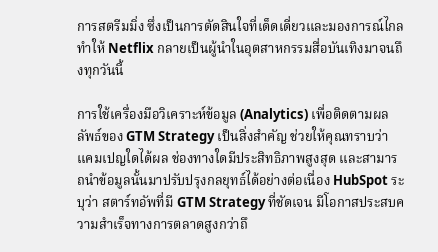การสตรีมมิ่ง ซึ่งเป็นการตัดสินใจที่เด็ดเดี่ยวและมองการณ์ไกล ทำให้ Netflix กลายเป็นผู้นำในอุตสาหกรรมสื่อบันเทิงมาจนถึงทุกวันนี้

การใช้เครื่องมือวิเคราะห์ข้อมูล (Analytics) เพื่อติดตามผลลัพธ์ของ GTM Strategy เป็นสิ่งสำคัญ ช่วยให้คุณทราบว่าแคมเปญใดได้ผล ช่องทางใดมีประสิทธิภาพสูงสุด และสามารถนำข้อมูลนั้นมาปรับปรุงกลยุทธ์ได้อย่างต่อเนื่อง HubSpot ระบุว่า สตาร์ทอัพที่มี GTM Strategy ที่ชัดเจน มีโอกาสประสบความสำเร็จทางการตลาดสูงกว่าถึ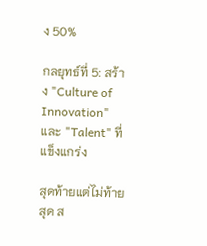ง 50%

กลยุทธ์ที่ 5: สร้าง "Culture of Innovation" และ "Talent" ที่แข็งแกร่ง

สุดท้ายแต่ไม่ท้ายสุด ส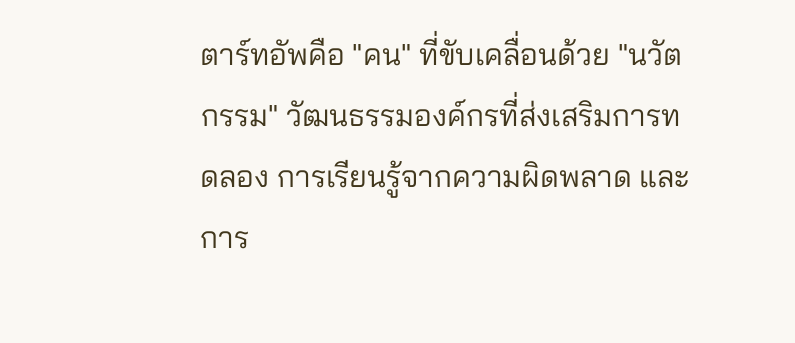ตาร์ทอัพคือ "คน" ที่ขับเคลื่อนด้วย "นวัตกรรม" วัฒนธรรมองค์กรที่ส่งเสริมการทดลอง การเรียนรู้จากความผิดพลาด และการ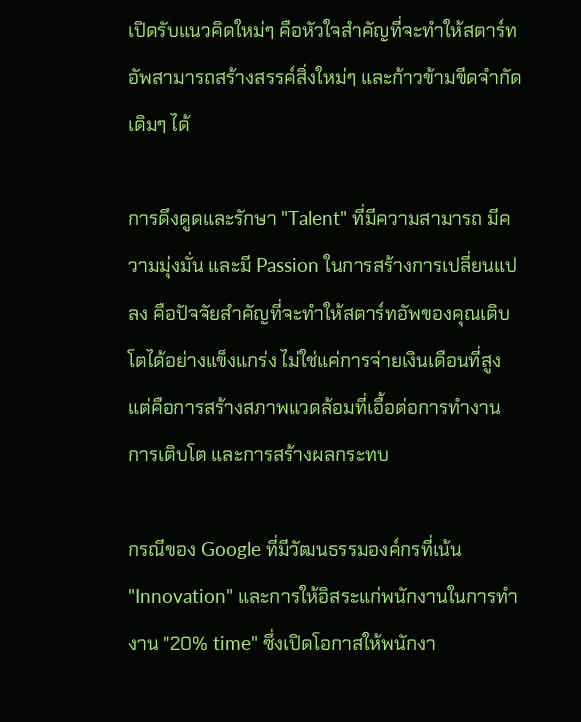เปิดรับแนวคิดใหม่ๆ คือหัวใจสำคัญที่จะทำให้สตาร์ทอัพสามารถสร้างสรรค์สิ่งใหม่ๆ และก้าวข้ามขีดจำกัดเดิมๆ ได้

การดึงดูดและรักษา "Talent" ที่มีความสามารถ มีความมุ่งมั่น และมี Passion ในการสร้างการเปลี่ยนแปลง คือปัจจัยสำคัญที่จะทำให้สตาร์ทอัพของคุณเติบโตได้อย่างแข็งแกร่ง ไม่ใช่แค่การจ่ายเงินเดือนที่สูง แต่คือการสร้างสภาพแวดล้อมที่เอื้อต่อการทำงาน การเติบโต และการสร้างผลกระทบ

กรณีของ Google ที่มีวัฒนธรรมองค์กรที่เน้น "Innovation" และการให้อิสระแก่พนักงานในการทำงาน "20% time" ซึ่งเปิดโอกาสให้พนักงา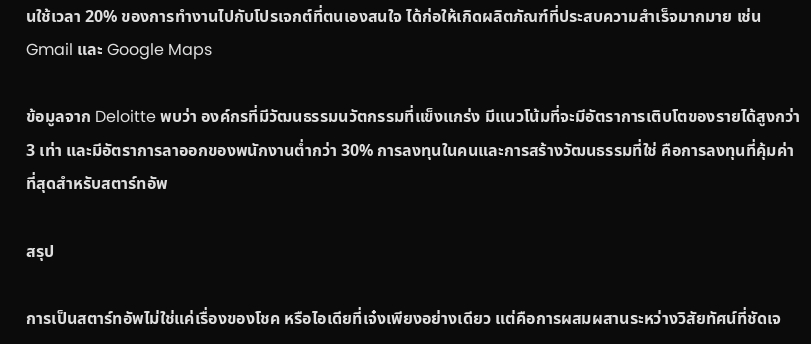นใช้เวลา 20% ของการทำงานไปกับโปรเจกต์ที่ตนเองสนใจ ได้ก่อให้เกิดผลิตภัณฑ์ที่ประสบความสำเร็จมากมาย เช่น Gmail และ Google Maps

ข้อมูลจาก Deloitte พบว่า องค์กรที่มีวัฒนธรรมนวัตกรรมที่แข็งแกร่ง มีแนวโน้มที่จะมีอัตราการเติบโตของรายได้สูงกว่า 3 เท่า และมีอัตราการลาออกของพนักงานต่ำกว่า 30% การลงทุนในคนและการสร้างวัฒนธรรมที่ใช่ คือการลงทุนที่คุ้มค่าที่สุดสำหรับสตาร์ทอัพ

สรุป

การเป็นสตาร์ทอัพไม่ใช่แค่เรื่องของโชค หรือไอเดียที่เจ๋งเพียงอย่างเดียว แต่คือการผสมผสานระหว่างวิสัยทัศน์ที่ชัดเจ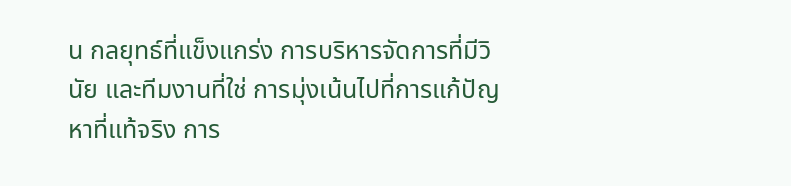น กลยุทธ์ที่แข็งแกร่ง การบริหารจัดการที่มีวินัย และทีมงานที่ใช่ การมุ่งเน้นไปที่การแก้ปัญหาที่แท้จริง การ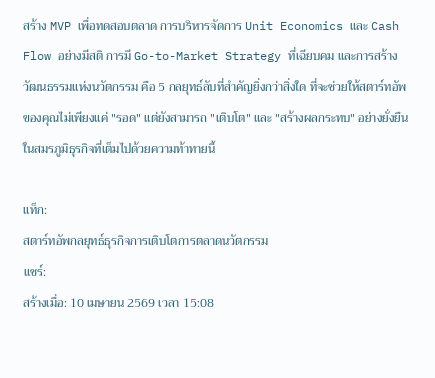สร้าง MVP เพื่อทดสอบตลาด การบริหารจัดการ Unit Economics และ Cash Flow อย่างมีสติ การมี Go-to-Market Strategy ที่เฉียบคม และการสร้างวัฒนธรรมแห่งนวัตกรรม คือ 5 กลยุทธ์ลับที่สำคัญยิ่งกว่าสิ่งใด ที่จะช่วยให้สตาร์ทอัพของคุณไม่เพียงแค่ "รอด" แต่ยังสามารถ "เติบโต" และ "สร้างผลกระทบ" อย่างยั่งยืนในสมรภูมิธุรกิจที่เต็มไปด้วยความท้าทายนี้

แท็ก:
สตาร์ทอัพกลยุทธ์ธุรกิจการเติบโตการตลาดนวัตกรรม
แชร์:
สร้างเมื่อ: 10 เมษายน 2569 เวลา 15:08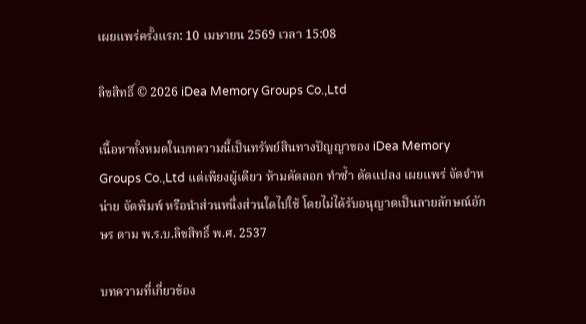เผยแพร่ครั้งแรก: 10 เมษายน 2569 เวลา 15:08

ลิขสิทธิ์ © 2026 iDea Memory Groups Co.,Ltd

เนื้อหาทั้งหมดในบทความนี้เป็นทรัพย์สินทางปัญญาของ iDea Memory Groups Co.,Ltd แต่เพียงผู้เดียว ห้ามคัดลอก ทำซ้ำ ดัดแปลง เผยแพร่ จัดจำหน่าย จัดพิมพ์ หรือนำส่วนหนึ่งส่วนใดไปใช้ โดยไม่ได้รับอนุญาตเป็นลายลักษณ์อักษร ตาม พ.ร.บ.ลิขสิทธิ์ พ.ศ. 2537

บทความที่เกี่ยวข้อง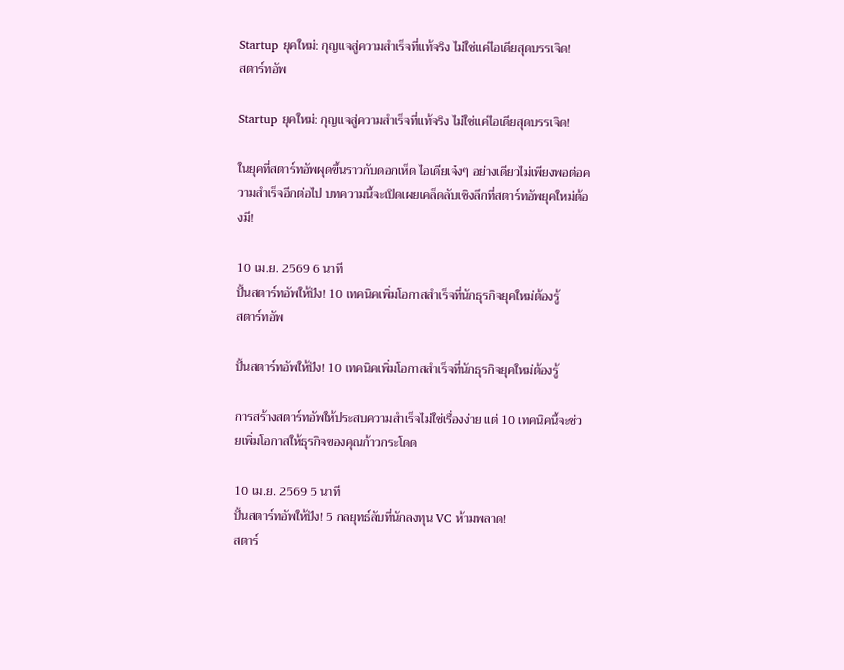Startup ยุคใหม่: กุญแจสู่ความสำเร็จที่แท้จริง ไม่ใช่แค่ไอเดียสุดบรรเจิด!
สตาร์ทอัพ

Startup ยุคใหม่: กุญแจสู่ความสำเร็จที่แท้จริง ไม่ใช่แค่ไอเดียสุดบรรเจิด!

ในยุคที่สตาร์ทอัพผุดขึ้นราวกับดอกเห็ด ไอเดียเจ๋งๆ อย่างเดียวไม่เพียงพอต่อความสำเร็จอีกต่อไป บทความนี้จะเปิดเผยเคล็ดลับเชิงลึกที่สตาร์ทอัพยุคใหม่ต้องมี!

10 เม.ย. 2569 6 นาที
ปั้นสตาร์ทอัพให้ปัง! 10 เทคนิคเพิ่มโอกาสสำเร็จที่นักธุรกิจยุคใหม่ต้องรู้
สตาร์ทอัพ

ปั้นสตาร์ทอัพให้ปัง! 10 เทคนิคเพิ่มโอกาสสำเร็จที่นักธุรกิจยุคใหม่ต้องรู้

การสร้างสตาร์ทอัพให้ประสบความสำเร็จไม่ใช่เรื่องง่าย แต่ 10 เทคนิคนี้จะช่วยเพิ่มโอกาสให้ธุรกิจของคุณก้าวกระโดด

10 เม.ย. 2569 5 นาที
ปั้นสตาร์ทอัพให้ปัง! 5 กลยุทธ์ลับที่นักลงทุน VC ห้ามพลาด!
สตาร์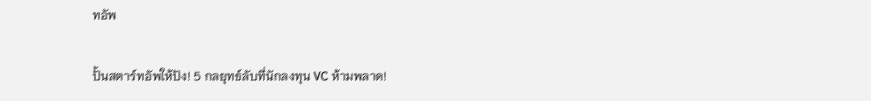ทอัพ

ปั้นสตาร์ทอัพให้ปัง! 5 กลยุทธ์ลับที่นักลงทุน VC ห้ามพลาด!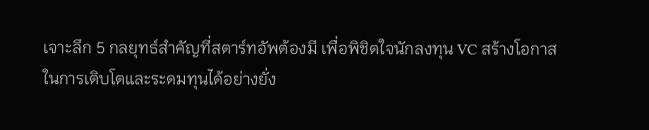เจาะลึก 5 กลยุทธ์สำคัญที่สตาร์ทอัพต้องมี เพื่อพิชิตใจนักลงทุน VC สร้างโอกาสในการเติบโตและระดมทุนได้อย่างยั่ง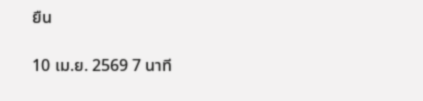ยืน

10 เม.ย. 2569 7 นาที